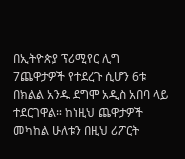በኢትዮጵያ ፕሪሚየር ሊግ 7ጨዋታዎች የተደረጉ ሲሆን 6ቱ በክልል አንዱ ደግሞ አዲስ አበባ ላይ ተደርገዋል። ከነዚህ ጨዋታዎች መካከል ሁለቱን በዚህ ሪፖርት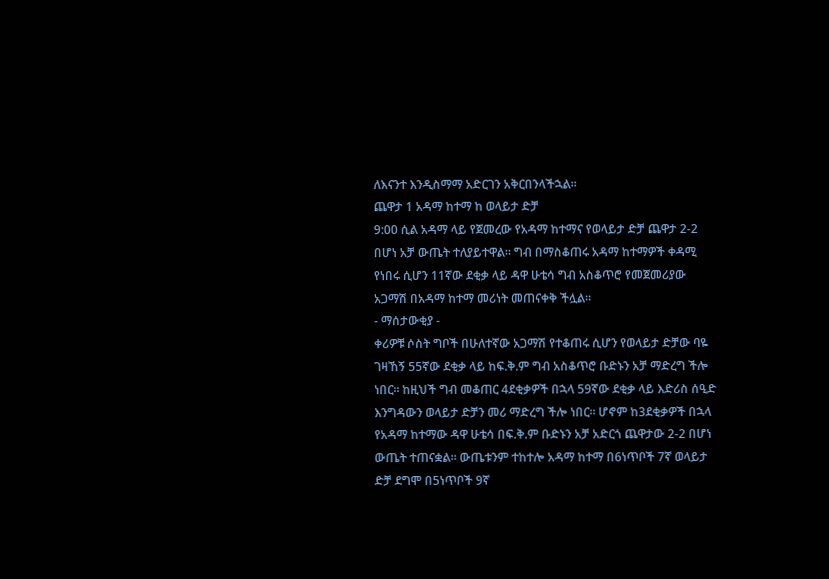ለእናንተ እንዲስማማ አድርገን አቅርበንላችኋል።
ጨዋታ 1 አዳማ ከተማ ከ ወላይታ ድቻ
9:00 ሲል አዳማ ላይ የጀመረው የአዳማ ከተማና የወላይታ ድቻ ጨዋታ 2-2 በሆነ አቻ ውጤት ተለያይተዋል። ግብ በማስቆጠሩ አዳማ ከተማዎች ቀዳሚ የነበሩ ሲሆን 11ኛው ደቂቃ ላይ ዳዋ ሁቴሳ ግብ አስቆጥሮ የመጀመሪያው አጋማሽ በአዳማ ከተማ መሪነት መጠናቀቅ ችሏል።
- ማሰታውቂያ -
ቀሪዎቹ ሶስት ግቦች በሁለተኛው አጋማሽ የተቆጠሩ ሲሆን የወላይታ ድቻው ባዬ ገዛኸኝ 55ኛው ደቂቃ ላይ ከፍ.ቅ.ም ግብ አስቆጥሮ ቡድኑን አቻ ማድረግ ችሎ ነበር። ከዚህች ግብ መቆጠር 4ደቂቃዎች በኋላ 59ኛው ደቂቃ ላይ እድሪስ ሰዒድ እንግዳውን ወላይታ ድቻን መሪ ማድረግ ችሎ ነበር። ሆኖም ከ3ደቂቃዎች በኋላ የአዳማ ከተማው ዳዋ ሁቴሳ በፍ.ቅ.ም ቡድኑን አቻ አድርጎ ጨዋታው 2-2 በሆነ ውጤት ተጠናቋል። ውጤቱንም ተከተሎ አዳማ ከተማ በ6ነጥቦች 7ኛ ወላይታ ድቻ ደግሞ በ5ነጥቦች 9ኛ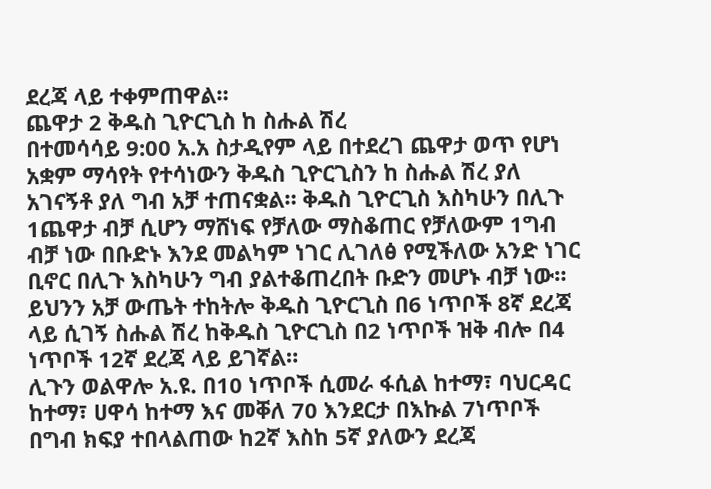ደረጃ ላይ ተቀምጠዋል።
ጨዋታ 2 ቅዱስ ጊዮርጊስ ከ ስሑል ሽረ
በተመሳሳይ 9:00 አ.አ ስታዲየም ላይ በተደረገ ጨዋታ ወጥ የሆነ አቋም ማሳየት የተሳነውን ቅዱስ ጊዮርጊስን ከ ስሑል ሽረ ያለ አገናኝቶ ያለ ግብ አቻ ተጠናቋል። ቅዱስ ጊዮርጊስ እስካሁን በሊጉ 1ጨዋታ ብቻ ሲሆን ማሸነፍ የቻለው ማስቆጠር የቻለውም 1ግብ ብቻ ነው በቡድኑ እንደ መልካም ነገር ሊገለፅ የሚችለው አንድ ነገር ቢኖር በሊጉ እስካሁን ግብ ያልተቆጠረበት ቡድን መሆኑ ብቻ ነው። ይህንን አቻ ውጤት ተከትሎ ቅዱስ ጊዮርጊስ በ6 ነጥቦች 8ኛ ደረጃ ላይ ሲገኝ ስሑል ሽረ ከቅዱስ ጊዮርጊስ በ2 ነጥቦች ዝቅ ብሎ በ4 ነጥቦች 12ኛ ደረጃ ላይ ይገኛል።
ሊጉን ወልዋሎ አ.ዩ. በ10 ነጥቦች ሲመራ ፋሲል ከተማ፣ ባህርዳር ከተማ፣ ሀዋሳ ከተማ እና መቐለ 70 እንደርታ በእኩል 7ነጥቦች በግብ ክፍያ ተበላልጠው ከ2ኛ እስከ 5ኛ ያለውን ደረጃ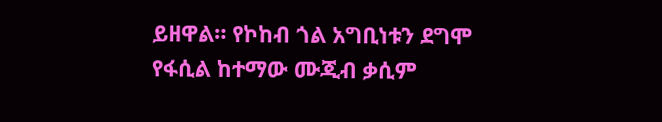ይዘዋል። የኮከብ ጎል አግቢነቱን ደግሞ የፋሲል ከተማው ሙጂብ ቃሲም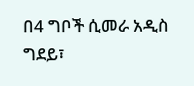በ4 ግቦች ሲመራ አዲስ ግደይ፣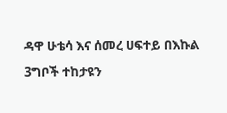ዳዋ ሁቴሳ እና ሰመረ ሀፍተይ በእኩል 3ግቦች ተከታዩን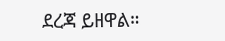ደረጃ ይዘዋል።